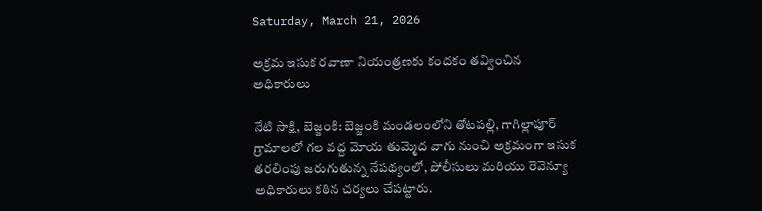Saturday, March 21, 2026

అక్రమ ఇసుక రవాణా నియంత్రణకు కందకం తవ్వించిన అధికారులు

నేటి సాక్షి, బెజ్జంకి: బెజ్జంకి మండలంలోని తోటపల్లి, గాగిల్లాపూర్ గ్రామాలలో గల వద్ద మోయ తుమ్మెద వాగు నుంచి అక్రమంగా ఇసుక తరలింపు జరుగుతున్న నేపథ్యంలో, పోలీసులు మరియు రెవెన్యూ అధికారులు కఠిన చర్యలు చేపట్టారు.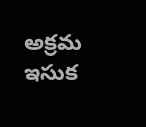అక్రమ ఇసుక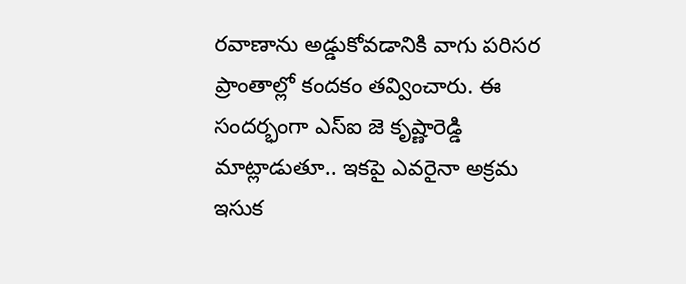రవాణాను అడ్డుకోవడానికి వాగు పరిసర ప్రాంతాల్లో కందకం తవ్వించారు. ఈ సందర్భంగా ఎస్ఐ జె కృష్ణారెడ్డి మాట్లాడుతూ.. ఇకపై ఎవరైనా అక్రమ ఇసుక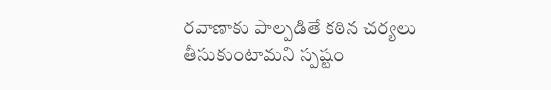రవాణాకు పాల్పడితే కఠిన చర్యలు తీసుకుంటామని స్పష్టం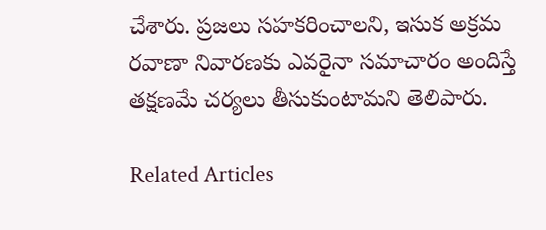చేశారు. ప్రజలు సహకరించాలని, ఇసుక అక్రమ రవాణా నివారణకు ఎవరైనా సమాచారం అందిస్తే తక్షణమే చర్యలు తీసుకుంటామని తెలిపారు.

Related Articles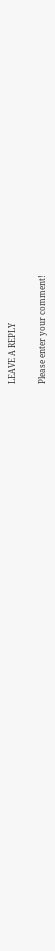LEAVE A REPLY

Please enter your comment!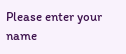Please enter your name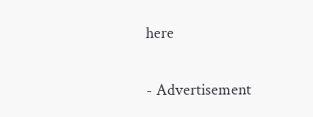here

- Advertisement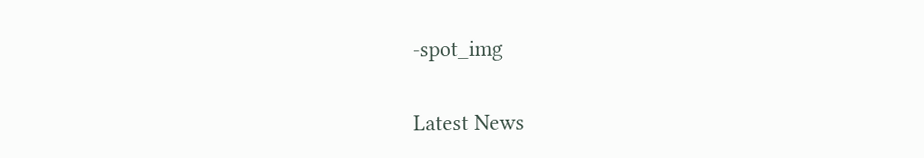-spot_img

Latest News